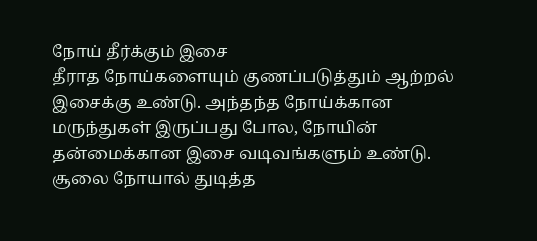நோய் தீர்க்கும் இசை
தீராத நோய்களையும் குணப்படுத்தும் ஆற்றல் இசைக்கு உண்டு. அந்தந்த நோய்க்கான மருந்துகள் இருப்பது போல, நோயின் தன்மைக்கான இசை வடிவங்களும் உண்டு. சூலை நோயால் துடித்த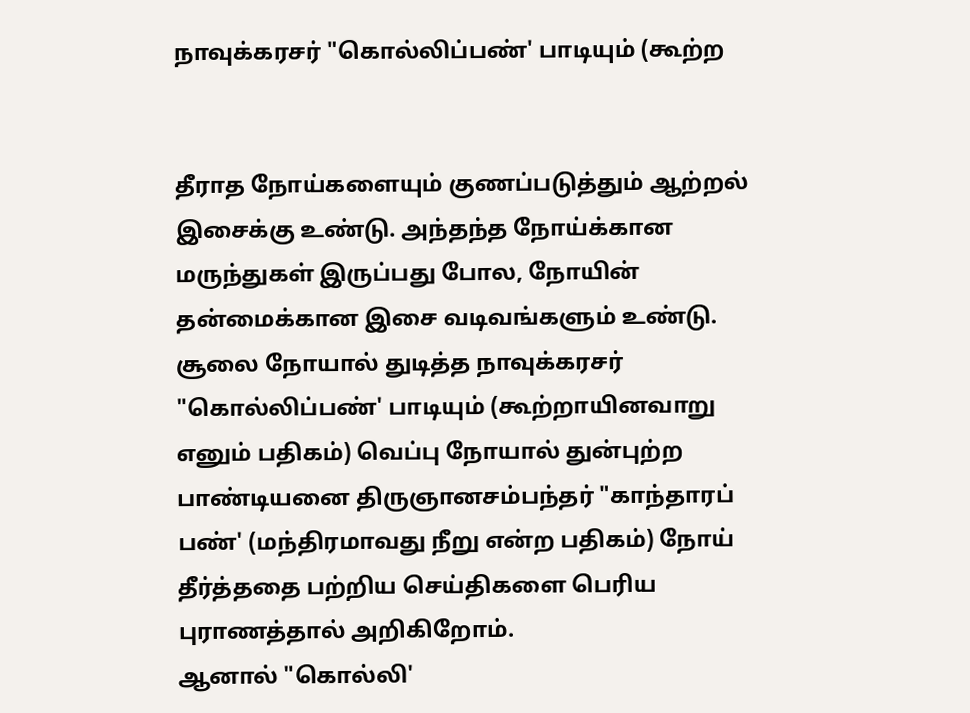நாவுக்கரசர் "கொல்லிப்பண்' பாடியும் (கூற்ற


தீராத நோய்களையும் குணப்படுத்தும் ஆற்றல் இசைக்கு உண்டு. அந்தந்த நோய்க்கான மருந்துகள் இருப்பது போல, நோயின் தன்மைக்கான இசை வடிவங்களும் உண்டு.
சூலை நோயால் துடித்த நாவுக்கரசர் "கொல்லிப்பண்' பாடியும் (கூற்றாயினவாறு எனும் பதிகம்) வெப்பு நோயால் துன்புற்ற பாண்டியனை திருஞானசம்பந்தர் "காந்தாரப் பண்' (மந்திரமாவது நீறு என்ற பதிகம்) நோய் தீர்த்ததை பற்றிய செய்திகளை பெரிய புராணத்தால் அறிகிறோம்.
ஆனால் "கொல்லி'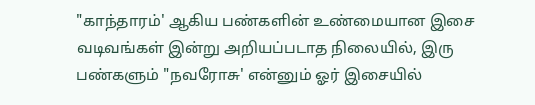"காந்தாரம்' ஆகிய பண்களின் உண்மையான இசை வடிவங்கள் இன்று அறியப்படாத நிலையில், இரு பண்களும் "நவரோசு' என்னும் ஓர் இசையில்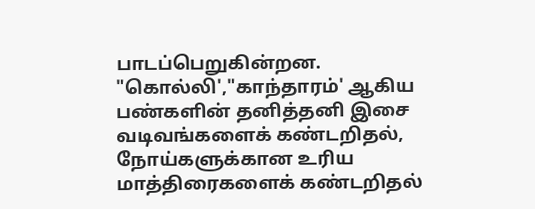பாடப்பெறுகின்றன. "கொல்லி',"காந்தாரம்' ஆகிய பண்களின் தனித்தனி இசை வடிவங்களைக் கண்டறிதல், நோய்களுக்கான உரிய மாத்திரைகளைக் கண்டறிதல்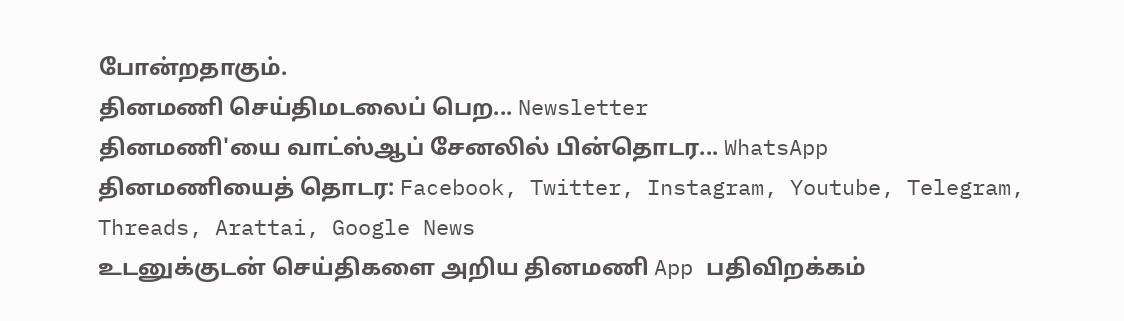போன்றதாகும்.
தினமணி செய்திமடலைப் பெற... Newsletter
தினமணி'யை வாட்ஸ்ஆப் சேனலில் பின்தொடர... WhatsApp
தினமணியைத் தொடர: Facebook, Twitter, Instagram, Youtube, Telegram, Threads, Arattai, Google News
உடனுக்குடன் செய்திகளை அறிய தினமணி App பதிவிறக்கம்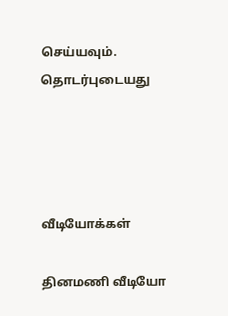செய்யவும்.
தொடர்புடையது




வீடியோக்கள்

தினமணி வீடியோ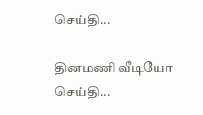செய்தி...

தினமணி வீடியோ செய்தி...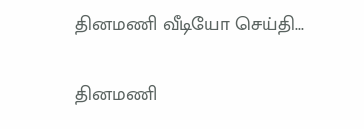தினமணி வீடியோ செய்தி...

தினமணி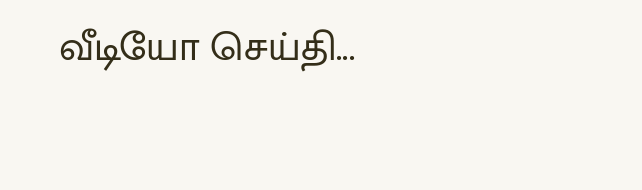வீடியோ செய்தி...